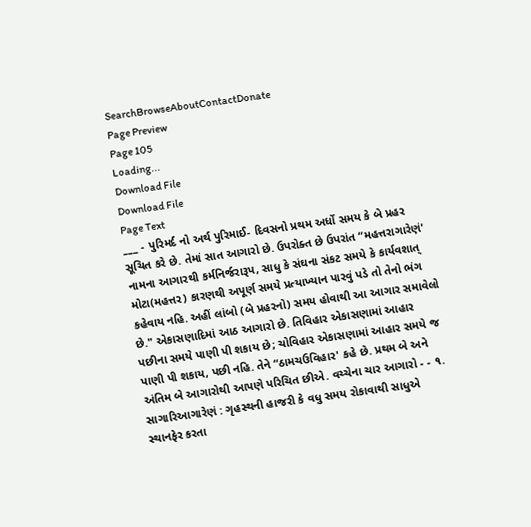SearchBrowseAboutContactDonate
Page Preview
Page 105
Loading...
Download File
Download File
Page Text
___ - પુરિમર્દ નો અર્થ પુરિમાઈ- દિવસનો પ્રથમ અર્ધો સમય કે બે પ્રહર સૂચિત કરે છે. તેમાં સાત આગારો છે. ઉપરોક્ત છે ઉપરાંત “મહત્તરાગારેણં' નામના આગારથી કર્મનિર્જરારૂપ, સાધુ કે સંઘના સંકટ સમયે કે કાર્યવશાત્ મોટા(મહત્તર) કારણથી અપૂર્ણ સમયે પ્રત્યાખ્યાન પારવું પડે તો તેનો ભંગ કહેવાય નહિ. અહીં લાંબો (બે પ્રહરનો) સમય હોવાથી આ આગાર સમાવેલો છે." એકાસણાદિમાં આઠ આગારો છે. તિવિહાર એકાસણામાં આહાર પછીના સમયે પાણી પી શકાય છે; ચોવિહાર એકાસણામાં આહાર સમયે જ પાણી પી શકાય, પછી નહિ. તેને “ઠામચઉવિહાર' કહે છે. પ્રથમ બે અને અંતિમ બે આગારોથી આપણે પરિચિત છીએ. વચ્ચેના ચાર આગારો - - ૧. સાગારિઆગારેણં : ગૃહસ્થની હાજરી કે વધુ સમય રોકાવાથી સાધુએ સ્થાનફેર કરતા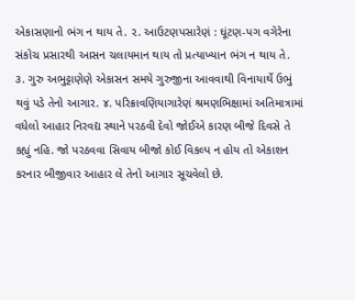એકાસણાનો ભંગ ન થાય તે. ૨. આઉટણપસારેણં : ઘૂંટણ-પગ વગેરેના સંકોચ પ્રસારથી આસન ચલાયમાન થાય તો પ્રત્યાખ્યાન ભંગ ન થાય તે. ૩. ગુરુ અભુટ્ટાણેણે એકાસન સમયે ગુરુજીના આવવાથી વિનાયાર્થે ઉભું થવું પડે તેનો આગાર. ૪. પરિક્રાવણિયાગારેણં શ્રમણભિક્ષામાં અતિમાત્રામાં વધેલો આહાર નિરવદ્ય સ્થાને પરઠવી દેવો જોઈએ કારણ બીજે દિવસે તે કહ્યું નહિ. જો પરઠવવા સિવાય બીજો કોઈ વિકલ્પ ન હોય તો એકાશન કરનાર બીજીવાર આહાર લે તેનો આગાર સૂચવેલો છે.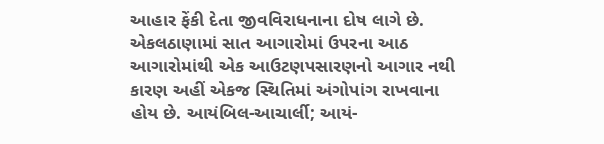આહાર ફેંકી દેતા જીવવિરાધનાના દોષ લાગે છે. એકલઠાણામાં સાત આગારોમાં ઉપરના આઠ આગારોમાંથી એક આઉટણપસારણનો આગાર નથી કારણ અહીં એકજ સ્થિતિમાં અંગોપાંગ રાખવાના હોય છે. આયંબિલ-આચાર્લી; આયં-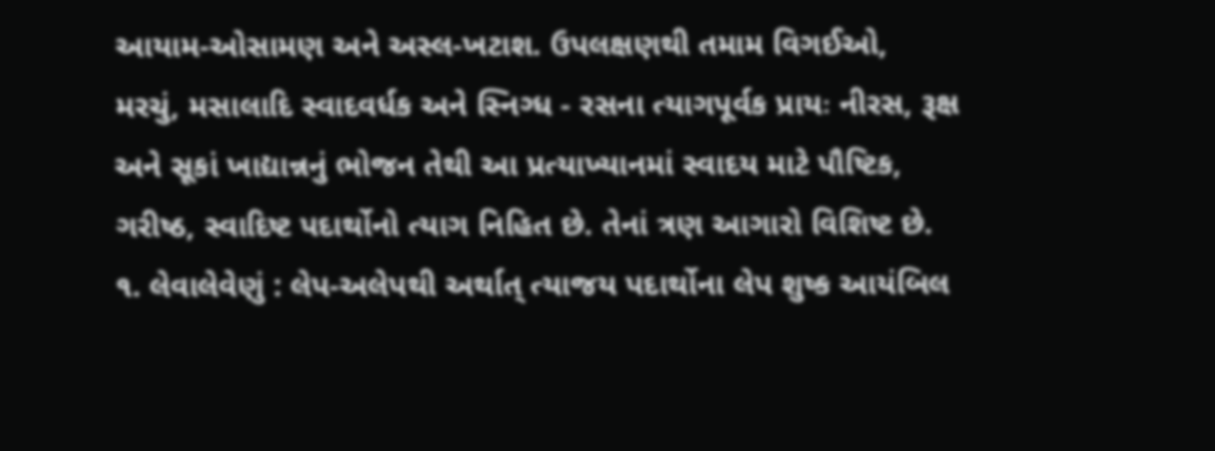આયામ-ઓસામણ અને અસ્લ-ખટાશ. ઉપલક્ષણથી તમામ વિગઈઓ, મરચું, મસાલાદિ સ્વાદવર્ધક અને સ્નિગ્ધ - રસના ત્યાગપૂર્વક પ્રાયઃ નીરસ, રૂક્ષ અને સૂકાં ખાદ્યાન્નનું ભોજન તેથી આ પ્રત્યાખ્યાનમાં સ્વાદય માટે પૌષ્ટિક, ગરીષ્ઠ, સ્વાદિષ્ટ પદાર્થોનો ત્યાગ નિહિત છે. તેનાં ત્રણ આગારો વિશિષ્ટ છે. ૧. લેવાલેવેણું : લેપ-અલેપથી અર્થાત્ ત્યાજય પદાર્થોના લેપ શુષ્ક આયંબિલ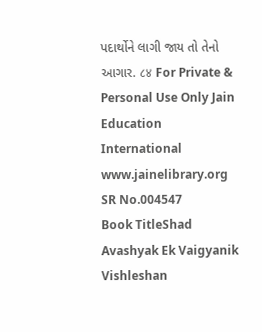પદાર્થોને લાગી જાય તો તેનો આગાર. ८४ For Private & Personal Use Only Jain Education International www.jainelibrary.org
SR No.004547
Book TitleShad Avashyak Ek Vaigyanik Vishleshan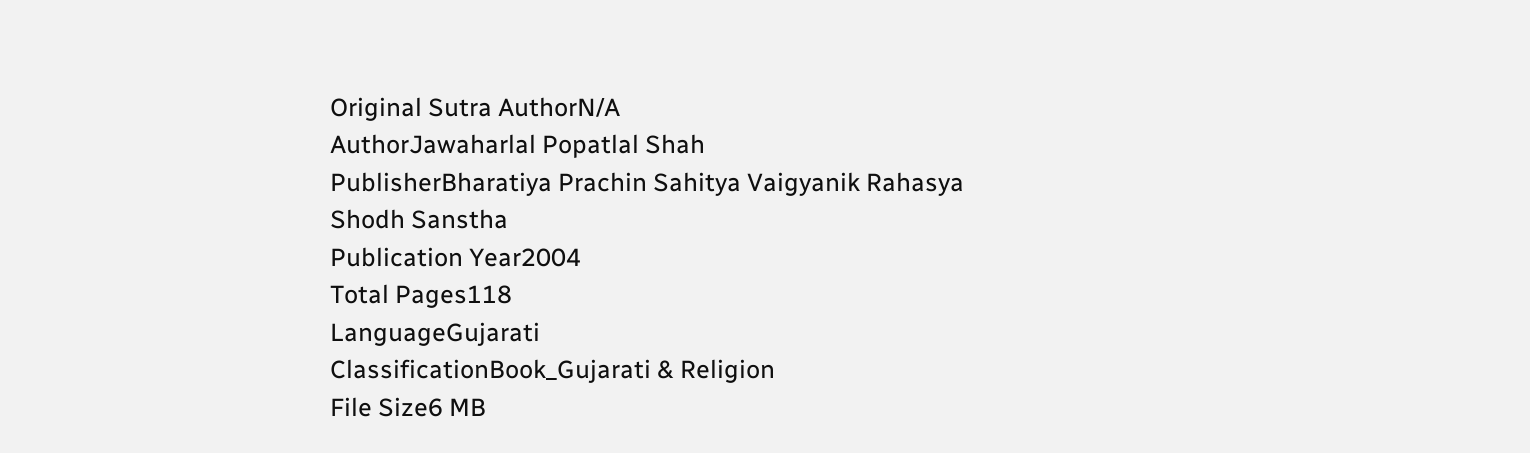Original Sutra AuthorN/A
AuthorJawaharlal Popatlal Shah
PublisherBharatiya Prachin Sahitya Vaigyanik Rahasya Shodh Sanstha
Publication Year2004
Total Pages118
LanguageGujarati
ClassificationBook_Gujarati & Religion
File Size6 MB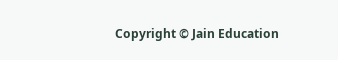Copyright © Jain Education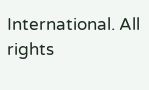International. All rights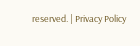reserved. | Privacy Policy